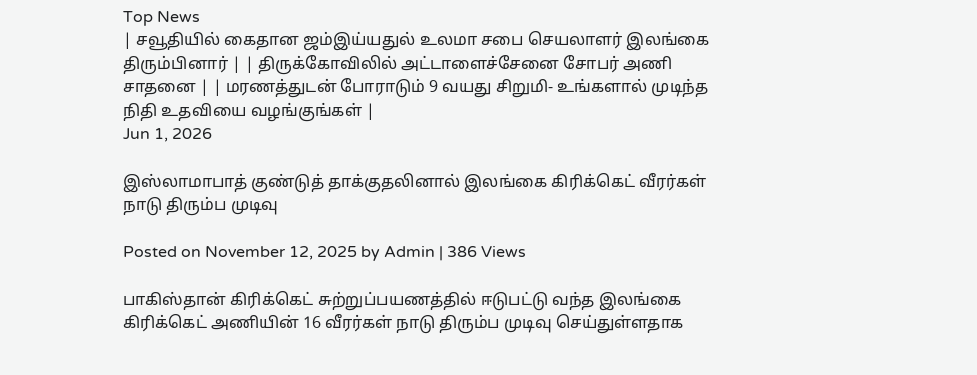Top News
| சவூதியில் கைதான ஜம்இய்யதுல் உலமா சபை செயலாளர் இலங்கை திரும்பினார் | | திருக்கோவிலில் அட்டாளைச்சேனை சோபர் அணி சாதனை | | மரணத்துடன் போராடும் 9 வயது சிறுமி- உங்களால் முடிந்த நிதி உதவியை வழங்குங்கள் |
Jun 1, 2026

இஸ்லாமாபாத் குண்டுத் தாக்குதலினால் இலங்கை கிரிக்கெட் வீரர்கள் நாடு திரும்ப முடிவு

Posted on November 12, 2025 by Admin | 386 Views

பாகிஸ்தான் கிரிக்கெட் சுற்றுப்பயணத்தில் ஈடுபட்டு வந்த இலங்கை கிரிக்கெட் அணியின் 16 வீரர்கள் நாடு திரும்ப முடிவு செய்துள்ளதாக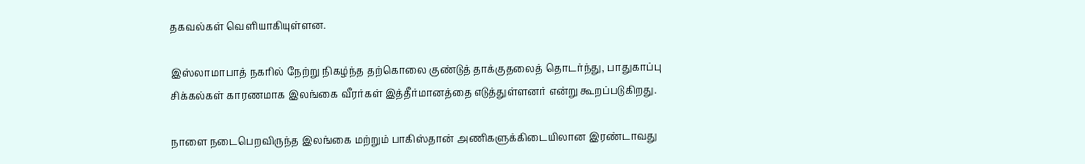தகவல்கள் வெளியாகியுள்ளன.

இஸ்லாமாபாத் நகரில் நேற்று நிகழ்ந்த தற்கொலை குண்டுத் தாக்குதலைத் தொடர்ந்து, பாதுகாப்பு சிக்கல்கள் காரணமாக இலங்கை வீரர்கள் இத்தீர்மானத்தை எடுத்துள்ளனர் என்று கூறப்படுகிறது.

நாளை நடைபெறவிருந்த இலங்கை மற்றும் பாகிஸ்தான் அணிகளுக்கிடையிலான இரண்டாவது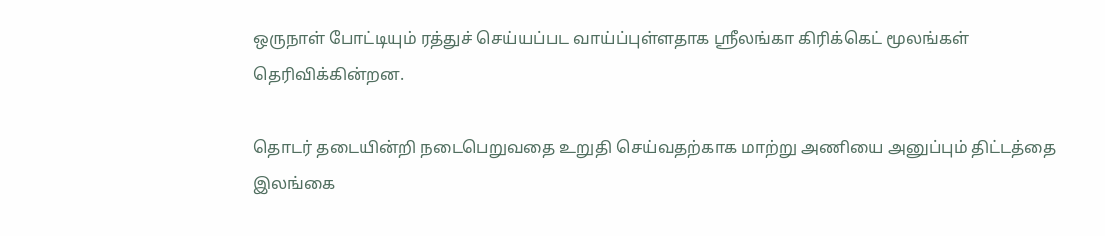ஒருநாள் போட்டியும் ரத்துச் செய்யப்பட வாய்ப்புள்ளதாக ஶ்ரீலங்கா கிரிக்கெட் மூலங்கள் தெரிவிக்கின்றன.

தொடர் தடையின்றி நடைபெறுவதை உறுதி செய்வதற்காக மாற்று அணியை அனுப்பும் திட்டத்தை இலங்கை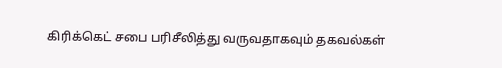கிரிக்கெட் சபை பரிசீலித்து வருவதாகவும் தகவல்கள்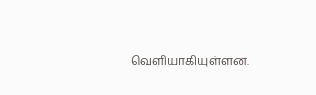வெளியாகியுள்ளன.